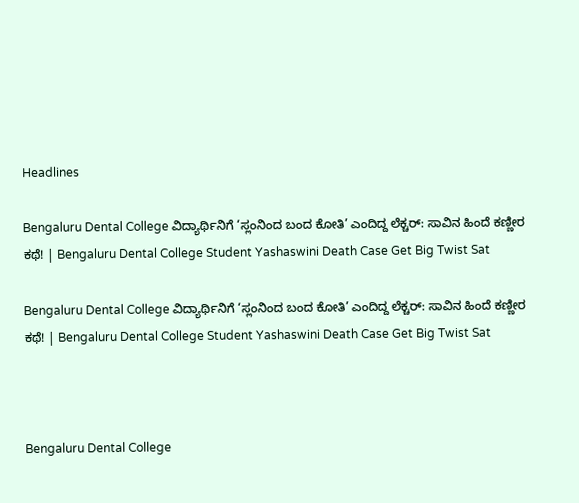Headlines

Bengaluru Dental College ವಿದ್ಯಾರ್ಥಿನಿಗೆ ‘ಸ್ಲಂನಿಂದ ಬಂದ ಕೋತಿ’ ಎಂದಿದ್ದ ಲೆಕ್ಚರ್: ಸಾವಿನ ಹಿಂದೆ ಕಣ್ಣೀರ ಕಥೆ! | Bengaluru Dental College Student Yashaswini Death Case Get Big Twist Sat

Bengaluru Dental College ವಿದ್ಯಾರ್ಥಿನಿಗೆ ‘ಸ್ಲಂನಿಂದ ಬಂದ ಕೋತಿ’ ಎಂದಿದ್ದ ಲೆಕ್ಚರ್: ಸಾವಿನ ಹಿಂದೆ ಕಣ್ಣೀರ ಕಥೆ! | Bengaluru Dental College Student Yashaswini Death Case Get Big Twist Sat



Bengaluru Dental College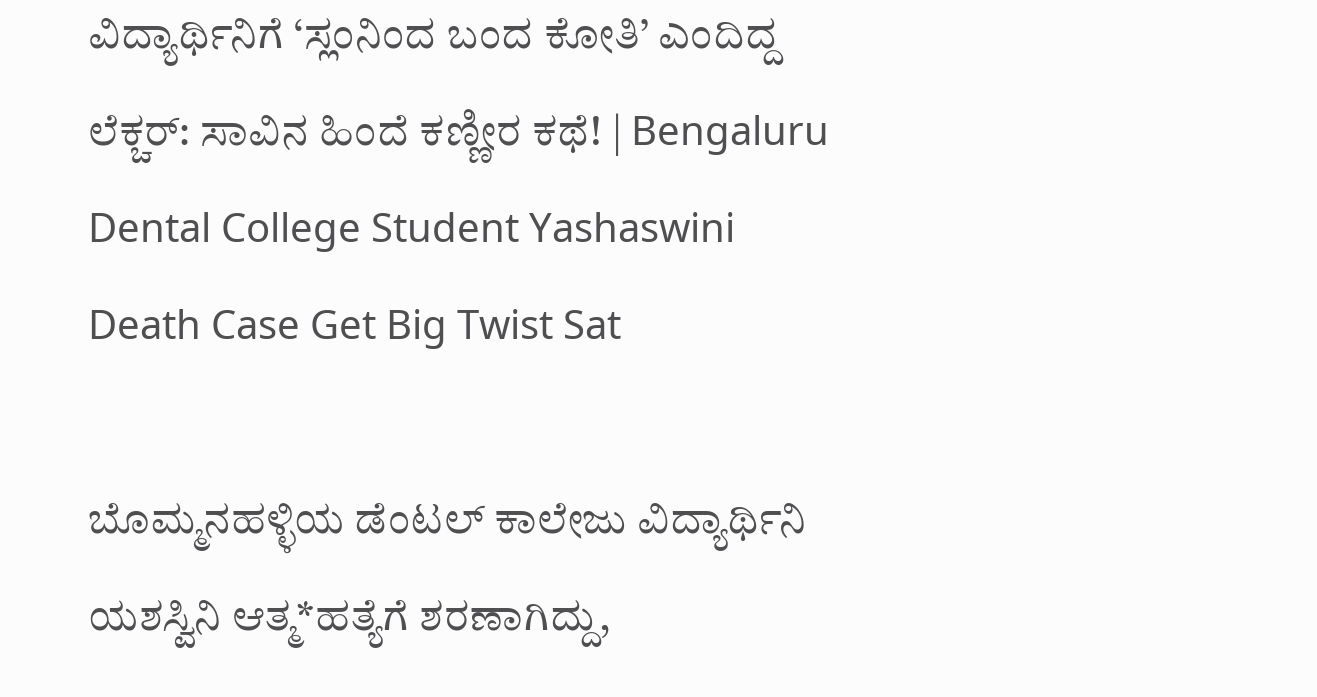ವಿದ್ಯಾರ್ಥಿನಿಗೆ ‘ಸ್ಲಂನಿಂದ ಬಂದ ಕೋತಿ’ ಎಂದಿದ್ದ ಲೆಕ್ಚರ್: ಸಾವಿನ ಹಿಂದೆ ಕಣ್ಣೀರ ಕಥೆ! | Bengaluru Dental College Student Yashaswini Death Case Get Big Twist Sat

ಬೊಮ್ಮನಹಳ್ಳಿಯ ಡೆಂಟಲ್ ಕಾಲೇಜು ವಿದ್ಯಾರ್ಥಿನಿ ಯಶಸ್ವಿನಿ ಆತ್ಮ*ಹತ್ಯೆಗೆ ಶರಣಾಗಿದ್ದು,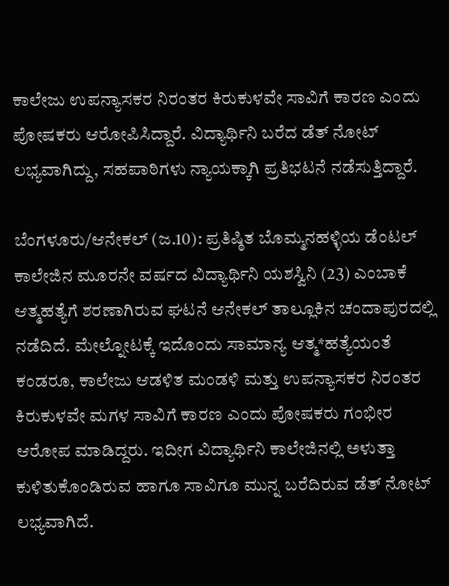ಕಾಲೇಜು ಉಪನ್ಯಾಸಕರ ನಿರಂತರ ಕಿರುಕುಳವೇ ಸಾವಿಗೆ ಕಾರಣ ಎಂದು ಪೋಷಕರು ಆರೋಪಿಸಿದ್ದಾರೆ. ವಿದ್ಯಾರ್ಥಿನಿ ಬರೆದ ಡೆತ್ ನೋಟ್ ಲಭ್ಯವಾಗಿದ್ದು, ಸಹಪಾಠಿಗಳು ನ್ಯಾಯಕ್ಕಾಗಿ ಪ್ರತಿಭಟನೆ ನಡೆಸುತ್ತಿದ್ದಾರೆ.

ಬೆಂಗಳೂರು/ಆನೇಕಲ್ (ಜ.10): ಪ್ರತಿಷ್ಠಿತ ಬೊಮ್ಮನಹಳ್ಳಿಯ ಡೆಂಟಲ್ ಕಾಲೇಜಿನ ಮೂರನೇ ವರ್ಷದ ವಿದ್ಯಾರ್ಥಿನಿ ಯಶಸ್ವಿನಿ (23) ಎಂಬಾಕೆ ಆತ್ಮಹತ್ಯೆಗೆ ಶರಣಾಗಿರುವ ಘಟನೆ ಆನೇಕಲ್ ತಾಲ್ಲೂಕಿನ ಚಂದಾಪುರದಲ್ಲಿ ನಡೆದಿದೆ. ಮೇಲ್ನೋಟಕ್ಕೆ ಇದೊಂದು ಸಾಮಾನ್ಯ ಆತ್ಮ*ಹತ್ಯೆಯಂತೆ ಕಂಡರೂ, ಕಾಲೇಜು ಆಡಳಿತ ಮಂಡಳಿ ಮತ್ತು ಉಪನ್ಯಾಸಕರ ನಿರಂತರ ಕಿರುಕುಳವೇ ಮಗಳ ಸಾವಿಗೆ ಕಾರಣ ಎಂದು ಪೋಷಕರು ಗಂಭೀರ ಆರೋಪ ಮಾಡಿದ್ದರು. ಇದೀಗ ವಿದ್ಯಾರ್ಥಿನಿ ಕಾಲೇಜಿನಲ್ಲಿ ಅಳುತ್ತಾ ಕುಳಿತುಕೊಂಡಿರುವ ಹಾಗೂ ಸಾವಿಗೂ ಮುನ್ನ ಬರೆದಿರುವ ಡೆತ್‌ ನೋಟ್ ಲಭ್ಯವಾಗಿದೆ.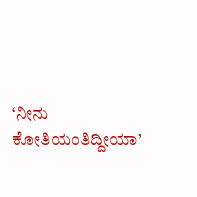‘ನೀನು ಕೋತಿಯಂತಿದ್ದೀಯಾ’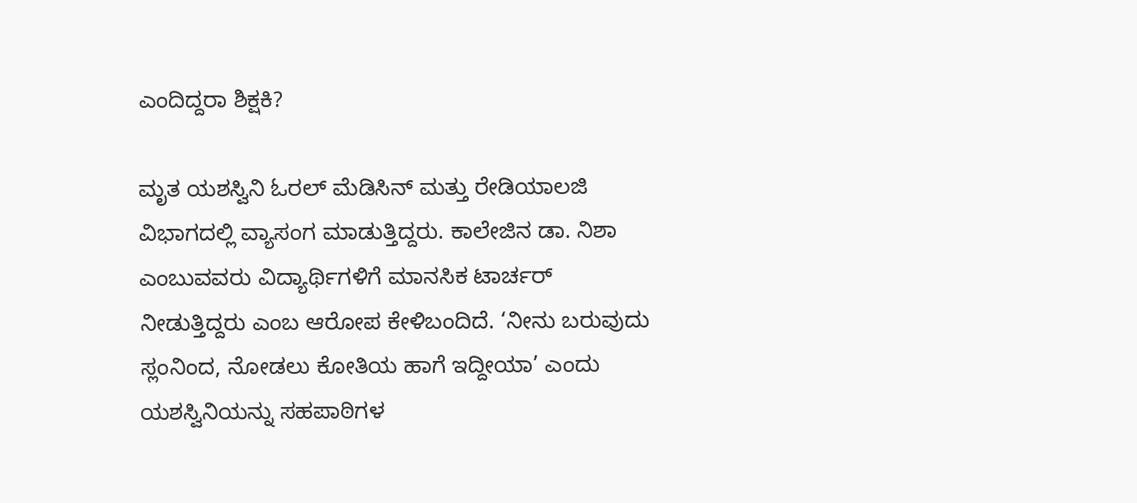ಎಂದಿದ್ದರಾ ಶಿಕ್ಷಕಿ?

ಮೃತ ಯಶಸ್ವಿನಿ ಓರಲ್ ಮೆಡಿಸಿನ್ ಮತ್ತು ರೇಡಿಯಾಲಜಿ ವಿಭಾಗದಲ್ಲಿ ವ್ಯಾಸಂಗ ಮಾಡುತ್ತಿದ್ದರು. ಕಾಲೇಜಿನ ಡಾ. ನಿಶಾ ಎಂಬುವವರು ವಿದ್ಯಾರ್ಥಿಗಳಿಗೆ ಮಾನಸಿಕ ಟಾರ್ಚರ್ ನೀಡುತ್ತಿದ್ದರು ಎಂಬ ಆರೋಪ ಕೇಳಿಬಂದಿದೆ. ‘ನೀನು ಬರುವುದು ಸ್ಲಂನಿಂದ, ನೋಡಲು ಕೋತಿಯ ಹಾಗೆ ಇದ್ದೀಯಾ’ ಎಂದು ಯಶಸ್ವಿನಿಯನ್ನು ಸಹಪಾಠಿಗಳ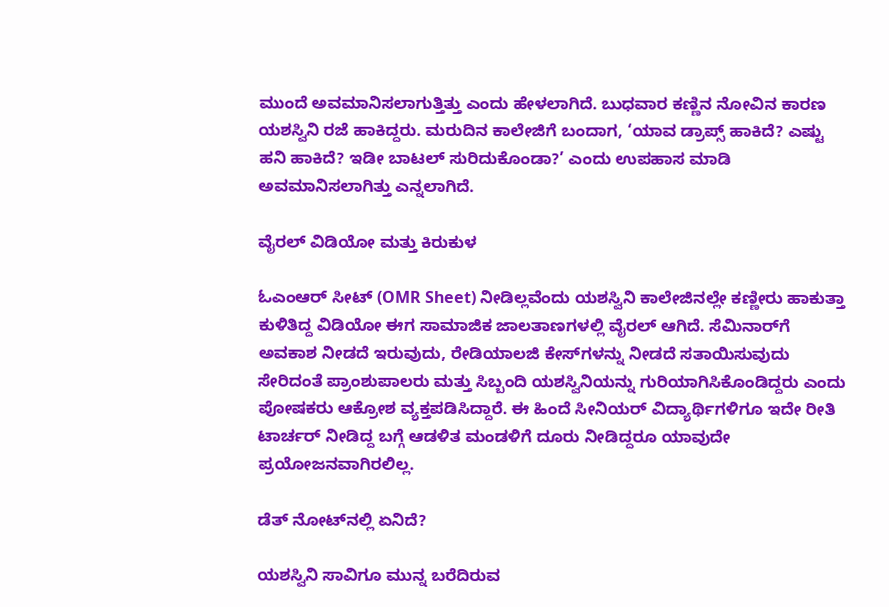ಮುಂದೆ ಅವಮಾನಿಸಲಾಗುತ್ತಿತ್ತು ಎಂದು ಹೇಳಲಾಗಿದೆ. ಬುಧವಾರ ಕಣ್ಣಿನ ನೋವಿನ ಕಾರಣ ಯಶಸ್ವಿನಿ ರಜೆ ಹಾಕಿದ್ದರು. ಮರುದಿನ ಕಾಲೇಜಿಗೆ ಬಂದಾಗ, ‘ಯಾವ ಡ್ರಾಪ್ಸ್ ಹಾಕಿದೆ? ಎಷ್ಟು ಹನಿ ಹಾಕಿದೆ? ಇಡೀ ಬಾಟಲ್ ಸುರಿದುಕೊಂಡಾ?’ ಎಂದು ಉಪಹಾಸ ಮಾಡಿ ಅವಮಾನಿಸಲಾಗಿತ್ತು ಎನ್ನಲಾಗಿದೆ.

ವೈರಲ್ ವಿಡಿಯೋ ಮತ್ತು ಕಿರುಕುಳ

ಓಎಂಆರ್ ಸೀಟ್ (OMR Sheet) ನೀಡಿಲ್ಲವೆಂದು ಯಶಸ್ವಿನಿ ಕಾಲೇಜಿನಲ್ಲೇ ಕಣ್ಣೀರು ಹಾಕುತ್ತಾ ಕುಳಿತಿದ್ದ ವಿಡಿಯೋ ಈಗ ಸಾಮಾಜಿಕ ಜಾಲತಾಣಗಳಲ್ಲಿ ವೈರಲ್ ಆಗಿದೆ. ಸೆಮಿನಾರ್‌ಗೆ ಅವಕಾಶ ನೀಡದೆ ಇರುವುದು, ರೇಡಿಯಾಲಜಿ ಕೇಸ್‌ಗಳನ್ನು ನೀಡದೆ ಸತಾಯಿಸುವುದು ಸೇರಿದಂತೆ ಪ್ರಾಂಶುಪಾಲರು ಮತ್ತು ಸಿಬ್ಬಂದಿ ಯಶಸ್ವಿನಿಯನ್ನು ಗುರಿಯಾಗಿಸಿಕೊಂಡಿದ್ದರು ಎಂದು ಪೋಷಕರು ಆಕ್ರೋಶ ವ್ಯಕ್ತಪಡಿಸಿದ್ದಾರೆ. ಈ ಹಿಂದೆ ಸೀನಿಯರ್ ವಿದ್ಯಾರ್ಥಿಗಳಿಗೂ ಇದೇ ರೀತಿ ಟಾರ್ಚರ್ ನೀಡಿದ್ದ ಬಗ್ಗೆ ಆಡಳಿತ ಮಂಡಳಿಗೆ ದೂರು ನೀಡಿದ್ದರೂ ಯಾವುದೇ ಪ್ರಯೋಜನವಾಗಿರಲಿಲ್ಲ.

ಡೆತ್ ನೋಟ್‌ನಲ್ಲಿ ಏನಿದೆ?

ಯಶಸ್ವಿನಿ ಸಾವಿಗೂ ಮುನ್ನ ಬರೆದಿರುವ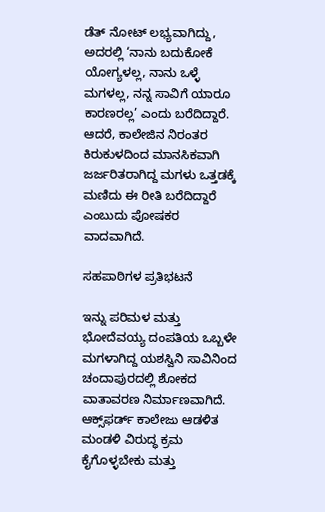ಡೆತ್ ನೋಟ್ ಲಭ್ಯವಾಗಿದ್ದು, ಅದರಲ್ಲಿ ‘ನಾನು ಬದುಕೋಕೆ ಯೋಗ್ಯಳಲ್ಲ, ನಾನು ಒಳ್ಳೆ ಮಗಳಲ್ಲ, ನನ್ನ ಸಾವಿಗೆ ಯಾರೂ ಕಾರಣರಲ್ಲ’ ಎಂದು ಬರೆದಿದ್ದಾರೆ. ಆದರೆ, ಕಾಲೇಜಿನ ನಿರಂತರ ಕಿರುಕುಳದಿಂದ ಮಾನಸಿಕವಾಗಿ ಜರ್ಜರಿತರಾಗಿದ್ದ ಮಗಳು ಒತ್ತಡಕ್ಕೆ ಮಣಿದು ಈ ರೀತಿ ಬರೆದಿದ್ದಾರೆ ಎಂಬುದು ಪೋಷಕರ ವಾದವಾಗಿದೆ.

ಸಹಪಾಠಿಗಳ ಪ್ರತಿಭಟನೆ

ಇನ್ನು ಪರಿಮಳ ಮತ್ತು ಭೋದೆವಯ್ಯ ದಂಪತಿಯ ಒಬ್ಬಳೇ ಮಗಳಾಗಿದ್ದ ಯಶಸ್ವಿನಿ ಸಾವಿನಿಂದ ಚಂದಾಪುರದಲ್ಲಿ ಶೋಕದ ವಾತಾವರಣ ನಿರ್ಮಾಣವಾಗಿದೆ. ಆಕ್ಸ್‌ಫರ್ಡ್ ಕಾಲೇಜು ಆಡಳಿತ ಮಂಡಳಿ ವಿರುದ್ಧ ಕ್ರಮ ಕೈಗೊಳ್ಳಬೇಕು ಮತ್ತು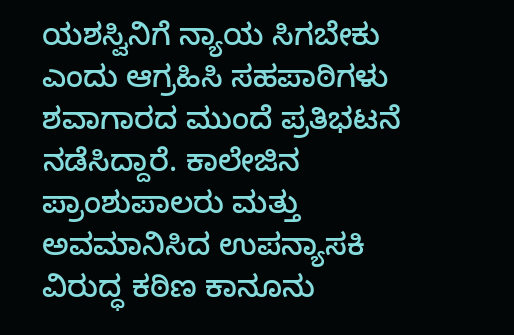ಯಶಸ್ವಿನಿಗೆ ನ್ಯಾಯ ಸಿಗಬೇಕು ಎಂದು ಆಗ್ರಹಿಸಿ ಸಹಪಾಠಿಗಳು ಶವಾಗಾರದ ಮುಂದೆ ಪ್ರತಿಭಟನೆ ನಡೆಸಿದ್ದಾರೆ. ಕಾಲೇಜಿನ ಪ್ರಾಂಶುಪಾಲರು ಮತ್ತು ಅವಮಾನಿಸಿದ ಉಪನ್ಯಾಸಕಿ ವಿರುದ್ಧ ಕಠಿಣ ಕಾನೂನು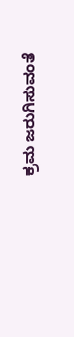ಕ್ರಮ ಜರುಗಿಸುವಂತೆ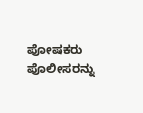ಪೋಷಕರು ಪೊಲೀಸರನ್ನು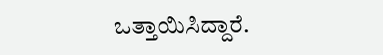ಒತ್ತಾಯಿಸಿದ್ದಾರೆ.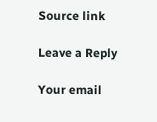Source link

Leave a Reply

Your email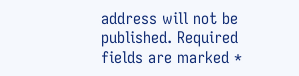address will not be published. Required fields are marked *